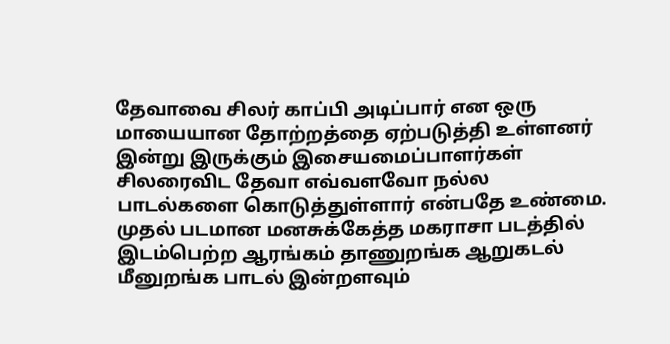தேவாவை சிலர் காப்பி அடிப்பார் என ஒரு மாயையான தோற்றத்தை ஏற்படுத்தி உள்ளனர் இன்று இருக்கும் இசையமைப்பாளர்கள் சிலரைவிட தேவா எவ்வளவோ நல்ல பாடல்களை கொடுத்துள்ளார் என்பதே உண்மை.
முதல் படமான மனசுக்கேத்த மகராசா படத்தில் இடம்பெற்ற ஆரங்கம் தாணுறங்க ஆறுகடல் மீனுறங்க பாடல் இன்றளவும்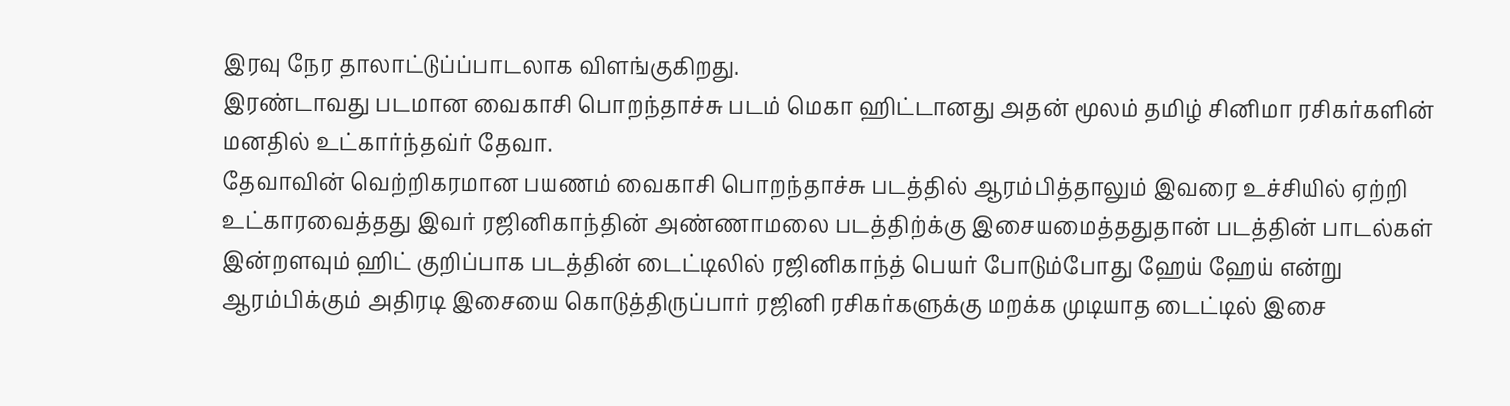இரவு நேர தாலாட்டுப்ப்பாடலாக விளங்குகிறது.
இரண்டாவது படமான வைகாசி பொறந்தாச்சு படம் மெகா ஹிட்டானது அதன் மூலம் தமிழ் சினிமா ரசிகர்களின் மனதில் உட்கார்ந்தவ்ர் தேவா.
தேவாவின் வெற்றிகரமான பயணம் வைகாசி பொறந்தாச்சு படத்தில் ஆரம்பித்தாலும் இவரை உச்சியில் ஏற்றி உட்காரவைத்தது இவர் ரஜினிகாந்தின் அண்ணாமலை படத்திற்க்கு இசையமைத்ததுதான் படத்தின் பாடல்கள் இன்றளவும் ஹிட் குறிப்பாக படத்தின் டைட்டிலில் ரஜினிகாந்த் பெயர் போடும்போது ஹேய் ஹேய் என்று ஆரம்பிக்கும் அதிரடி இசையை கொடுத்திருப்பார் ரஜினி ரசிகர்களுக்கு மறக்க முடியாத டைட்டில் இசை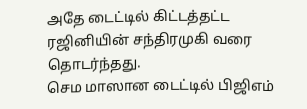அதே டைட்டில் கிட்டத்தட்ட ரஜினியின் சந்திரமுகி வரை தொடர்ந்தது.
செம மாஸான டைட்டில் பிஜிஎம்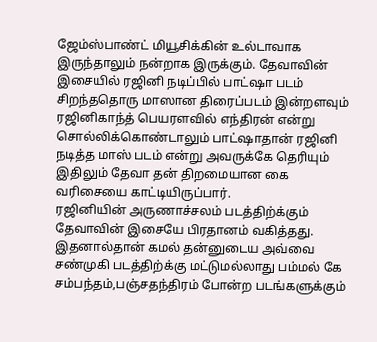ஜேம்ஸ்பாண்ட் மியூசிக்கின் உல்டாவாக இருந்தாலும் நன்றாக இருக்கும். தேவாவின் இசையில் ரஜினி நடிப்பில் பாட்ஷா படம் சிறந்ததொரு மாஸான திரைப்படம் இன்றளவும் ரஜினிகாந்த் பெயரளவில் எந்திரன் என்று சொல்லிக்கொண்டாலும் பாட்ஷாதான் ரஜினி நடித்த மாஸ் படம் என்று அவருக்கே தெரியும் இதிலும் தேவா தன் திறமையான கை வரிசையை காட்டியிருப்பார்.
ரஜினியின் அருணாச்சலம் படத்திற்க்கும் தேவாவின் இசையே பிரதானம் வகித்தது.
இதனால்தான் கமல் தன்னுடைய அவ்வை சண்முகி படத்திற்க்கு மட்டுமல்லாது பம்மல் கே சம்பந்தம்,பஞ்சதந்திரம் போன்ற படங்களுக்கும்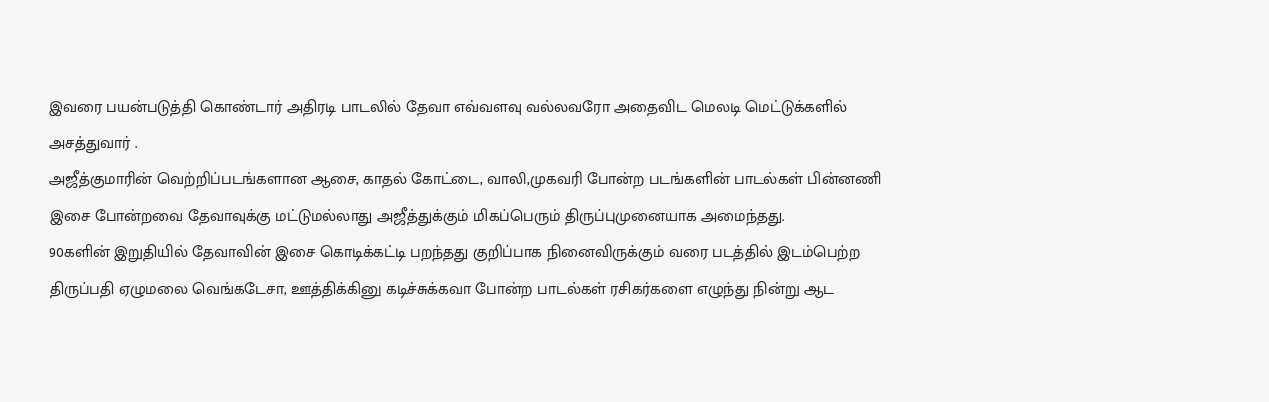இவரை பயன்படுத்தி கொண்டார் அதிரடி பாடலில் தேவா எவ்வளவு வல்லவரோ அதைவிட மெலடி மெட்டுக்களில் அசத்துவார் .
அஜீத்குமாரின் வெற்றிப்படங்களான ஆசை, காதல் கோட்டை, வாலி,முகவரி போன்ற படங்களின் பாடல்கள் பின்னணி இசை போன்றவை தேவாவுக்கு மட்டுமல்லாது அஜீத்துக்கும் மிகப்பெரும் திருப்புமுனையாக அமைந்தது.
90களின் இறுதியில் தேவாவின் இசை கொடிக்கட்டி பறந்தது குறிப்பாக நினைவிருக்கும் வரை படத்தில் இடம்பெற்ற திருப்பதி ஏழுமலை வெங்கடேசா, ஊத்திக்கினு கடிச்சுக்கவா போன்ற பாடல்கள் ரசிகர்களை எழுந்து நின்று ஆட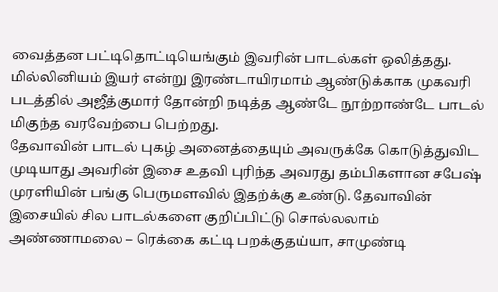வைத்தன பட்டிதொட்டியெங்கும் இவரின் பாடல்கள் ஒலித்தது.
மில்லினியம் இயர் என்று இரண்டாயிரமாம் ஆண்டுக்காக முகவரி படத்தில் அஜீத்குமார் தோன்றி நடித்த ஆண்டே நூற்றாண்டே பாடல் மிகுந்த வரவேற்பை பெற்றது.
தேவாவின் பாடல் புகழ் அனைத்தையும் அவருக்கே கொடுத்துவிட முடியாது அவரின் இசை உதவி புரிந்த அவரது தம்பிகளான சபேஷ் முரளியின் பங்கு பெருமளவில் இதற்க்கு உண்டு. தேவாவின் இசையில் சில பாடல்களை குறிப்பிட்டு சொல்லலாம் அண்ணாமலை – ரெக்கை கட்டி பறக்குதய்யா, சாமுண்டி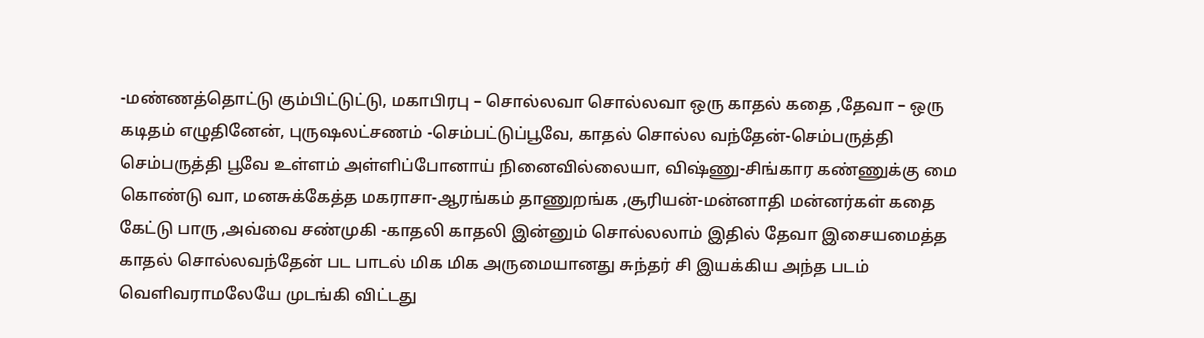-மண்ணத்தொட்டு கும்பிட்டுட்டு, மகாபிரபு – சொல்லவா சொல்லவா ஒரு காதல் கதை ,தேவா – ஒரு கடிதம் எழுதினேன், புருஷலட்சணம் -செம்பட்டுப்பூவே, காதல் சொல்ல வந்தேன்-செம்பருத்தி செம்பருத்தி பூவே உள்ளம் அள்ளிப்போனாய் நினைவில்லையா, விஷ்ணு-சிங்கார கண்ணுக்கு மை கொண்டு வா, மனசுக்கேத்த மகராசா-ஆரங்கம் தாணுறங்க ,சூரியன்-மன்னாதி மன்னர்கள் கதை கேட்டு பாரு ,அவ்வை சண்முகி -காதலி காதலி இன்னும் சொல்லலாம் இதில் தேவா இசையமைத்த காதல் சொல்லவந்தேன் பட பாடல் மிக மிக அருமையானது சுந்தர் சி இயக்கிய அந்த படம் வெளிவராமலேயே முடங்கி விட்டது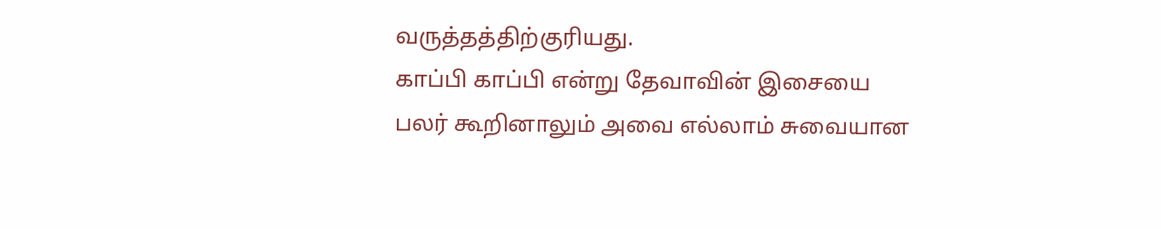வருத்தத்திற்குரியது.
காப்பி காப்பி என்று தேவாவின் இசையை பலர் கூறினாலும் அவை எல்லாம் சுவையான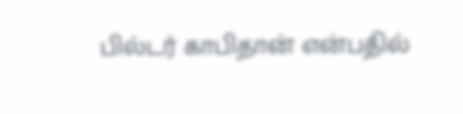பில்டர் காபிதான் என்பதில்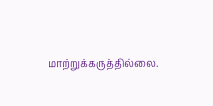மாற்றுக்கருத்தில்லை.